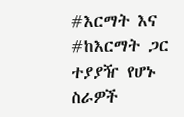#እርማት እና #ከእርማት ጋር ተያያዥ የሆኑ ስራዎች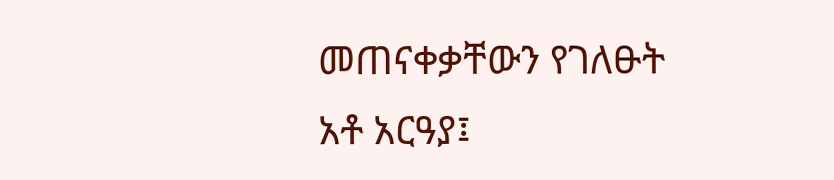መጠናቀቃቸውን የገለፁት አቶ አርዓያ፤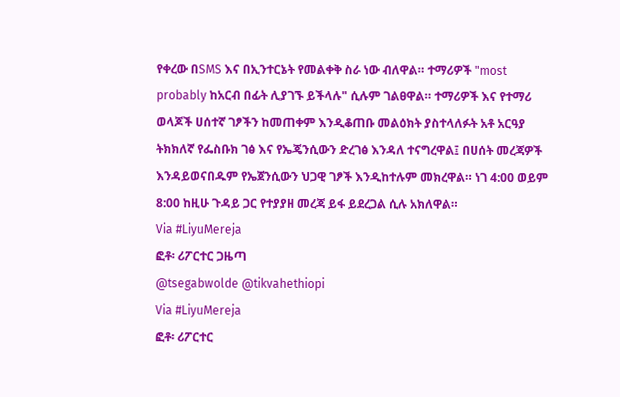የቀረው በSMS እና በኢንተርኔት የመልቀቅ ስራ ነው ብለዋል። ተማሪዎች "most probably ከአርብ በፊት ሊያገኙ ይችላሉ" ሲሉም ገልፀዋል። ተማሪዎች እና የተማሪ ወላጆች ሀሰተኛ ገፆችን ከመጠቀም እንዲቆጠቡ መልዕክት ያስተላለፉት አቶ አርዓያ ትክክለኛ የፌስቡክ ገፅ እና የኤጄንሲውን ድረገፅ እንዳለ ተናግረዋል፤ በሀሰት መረጃዎች እንዳይወናበዱም የኤጀንሲውን ህጋዊ ገፆች እንዲከተሉም መክረዋል። ነገ 4:00 ወይም 8:00 ከዚሁ ጉዳይ ጋር የተያያዘ መረጃ ይፋ ይደረጋል ሲሉ አክለዋል።
Via #LiyuMereja
ፎቶ፡ ሪፖርተር ጋዜጣ
@tsegabwolde @tikvahethiopi
Via #LiyuMereja
ፎቶ፡ ሪፖርተር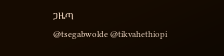ጋዜጣ
@tsegabwolde @tikvahethiopi